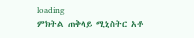loading
ምክትል ጠቅላይ ሚኒስትር አቶ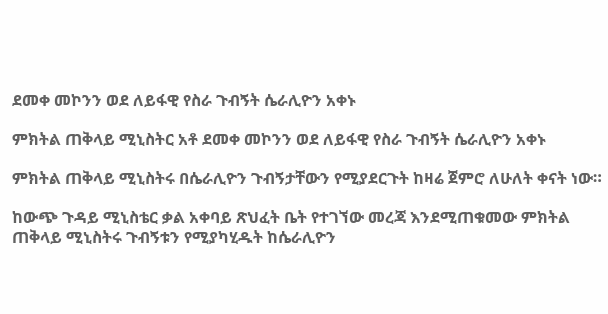ደመቀ መኮንን ወደ ለይፋዊ የስራ ጉብኝት ሴራሊዮን አቀኑ

ምክትል ጠቅላይ ሚኒስትር አቶ ደመቀ መኮንን ወደ ለይፋዊ የስራ ጉብኝት ሴራሊዮን አቀኑ

ምክትል ጠቅላይ ሚኒስትሩ በሴራሊዮን ጉብኝታቸውን የሚያደርጉት ከዛሬ ጀምሮ ለሁለት ቀናት ነው።

ከውጭ ጉዳይ ሚኒስቴር ቃል አቀባይ ጽህፈት ቤት የተገኘው መረጃ እንደሚጠቁመው ምክትል ጠቅላይ ሚኒስትሩ ጉብኝቱን የሚያካሂዱት ከሴራሊዮን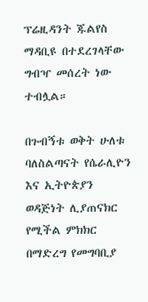ፕሬዚዳንት ጁልየስ ማዳቢዩ በተደረገላቸው ግብዣ መሰረት ነው ተብሏል።

በጉብኝቱ ወቅት ሁለቱ ባለስልጣናት የሴራሊዮን እና ኢትዮጵያን ወዳጅነት ሊያጠናክር የሚችል ምክክር በማድረግ የመግባቢያ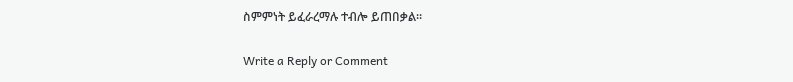ስምምነት ይፈራረማሉ ተብሎ ይጠበቃል።

Write a Reply or Comment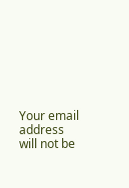Your email address will not be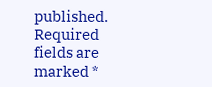published. Required fields are marked *